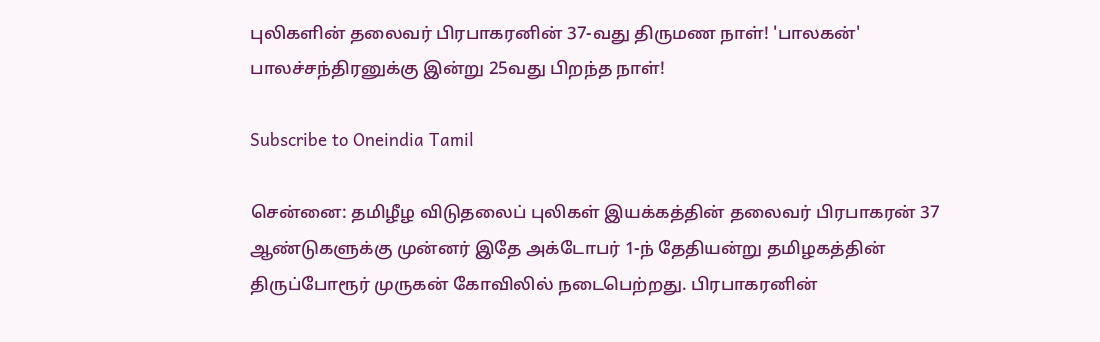புலிகளின் தலைவர் பிரபாகரனின் 37-வது திருமண நாள்! 'பாலகன்' பாலச்சந்திரனுக்கு இன்று 25வது பிறந்த நாள்!

Subscribe to Oneindia Tamil

சென்னை: தமிழீழ விடுதலைப் புலிகள் இயக்கத்தின் தலைவர் பிரபாகரன் 37 ஆண்டுகளுக்கு முன்னர் இதே அக்டோபர் 1-ந் தேதியன்று தமிழகத்தின் திருப்போரூர் முருகன் கோவிலில் நடைபெற்றது. பிரபாகரனின்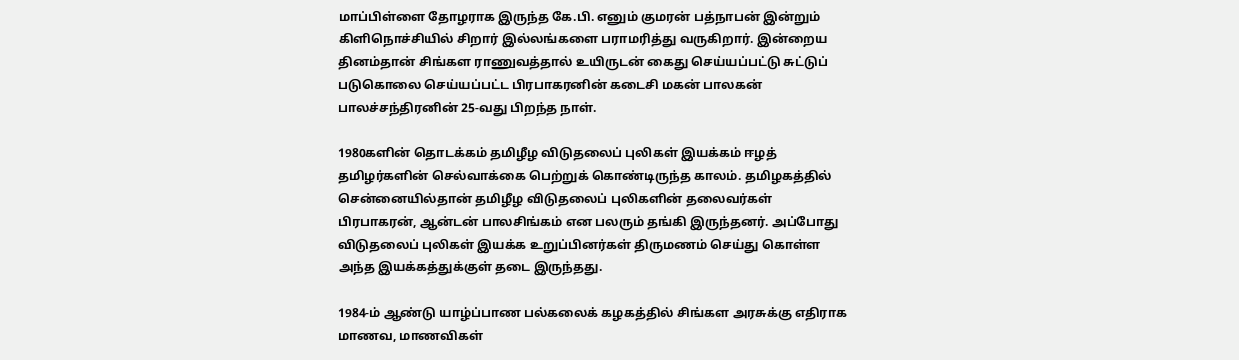மாப்பிள்ளை தோழராக இருந்த கே.பி. எனும் குமரன் பத்நாபன் இன்றும் கிளிநொச்சியில் சிறார் இல்லங்களை பராமரித்து வருகிறார். இன்றைய தினம்தான் சிங்கள ராணுவத்தால் உயிருடன் கைது செய்யப்பட்டு சுட்டுப் படுகொலை செய்யப்பட்ட பிரபாகரனின் கடைசி மகன் பாலகன் பாலச்சந்திரனின் 25-வது பிறந்த நாள்.

1980களின் தொடக்கம் தமிழீழ விடுதலைப் புலிகள் இயக்கம் ஈழத் தமிழர்களின் செல்வாக்கை பெற்றுக் கொண்டிருந்த காலம். தமிழகத்தில் சென்னையில்தான் தமிழீழ விடுதலைப் புலிகளின் தலைவர்கள் பிரபாகரன், ஆன்டன் பாலசிங்கம் என பலரும் தங்கி இருந்தனர். அப்போது விடுதலைப் புலிகள் இயக்க உறுப்பினர்கள் திருமணம் செய்து கொள்ள அந்த இயக்கத்துக்குள் தடை இருந்தது.

1984-ம் ஆண்டு யாழ்ப்பாண பல்கலைக் கழகத்தில் சிங்கள அரசுக்கு எதிராக மாணவ, மாணவிகள்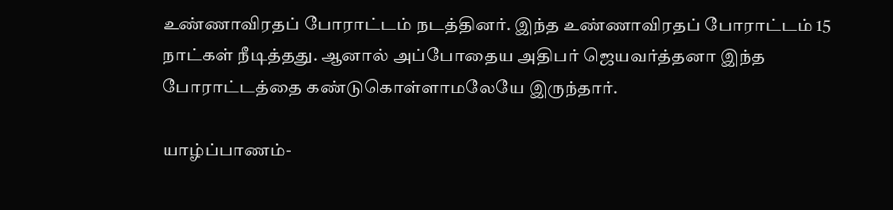உண்ணாவிரதப் போராட்டம் நடத்தினர். இந்த உண்ணாவிரதப் போராட்டம் 15 நாட்கள் நீடித்தது. ஆனால் அப்போதைய அதிபர் ஜெயவர்த்தனா இந்த போராட்டத்தை கண்டுகொள்ளாமலேயே இருந்தார்.

யாழ்ப்பாணம்-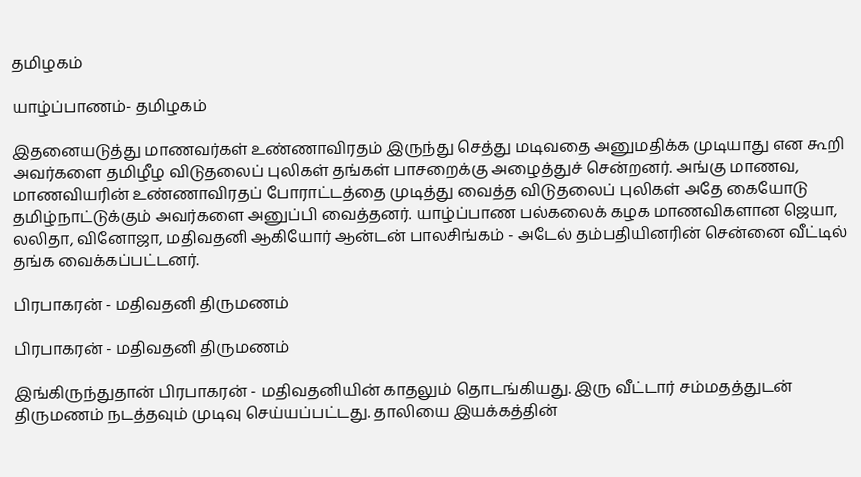தமிழகம்

யாழ்ப்பாணம்- தமிழகம்

இதனையடுத்து மாணவர்கள் உண்ணாவிரதம் இருந்து செத்து மடிவதை அனுமதிக்க முடியாது என கூறி அவர்களை தமிழீழ விடுதலைப் புலிகள் தங்கள் பாசறைக்கு அழைத்துச் சென்றனர். அங்கு மாணவ, மாணவியரின் உண்ணாவிரதப் போராட்டத்தை முடித்து வைத்த விடுதலைப் புலிகள் அதே கையோடு தமிழ்நாட்டுக்கும் அவர்களை அனுப்பி வைத்தனர். யாழ்ப்பாண பல்கலைக் கழக மாணவிகளான ஜெயா, லலிதா, வினோஜா, மதிவதனி ஆகியோர் ஆன்டன் பாலசிங்கம் - அடேல் தம்பதியினரின் சென்னை வீட்டில் தங்க வைக்கப்பட்டனர்.

பிரபாகரன் - மதிவதனி திருமணம்

பிரபாகரன் - மதிவதனி திருமணம்

இங்கிருந்துதான் பிரபாகரன் - மதிவதனியின் காதலும் தொடங்கியது. இரு வீட்டார் சம்மதத்துடன் திருமணம் நடத்தவும் முடிவு செய்யப்பட்டது. தாலியை இயக்கத்தின்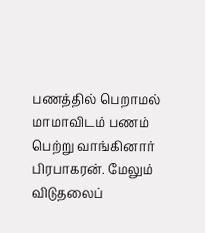பணத்தில் பெறாமல் மாமாவிடம் பணம் பெற்று வாங்கினார் பிரபாகரன். மேலும் விடுதலைப்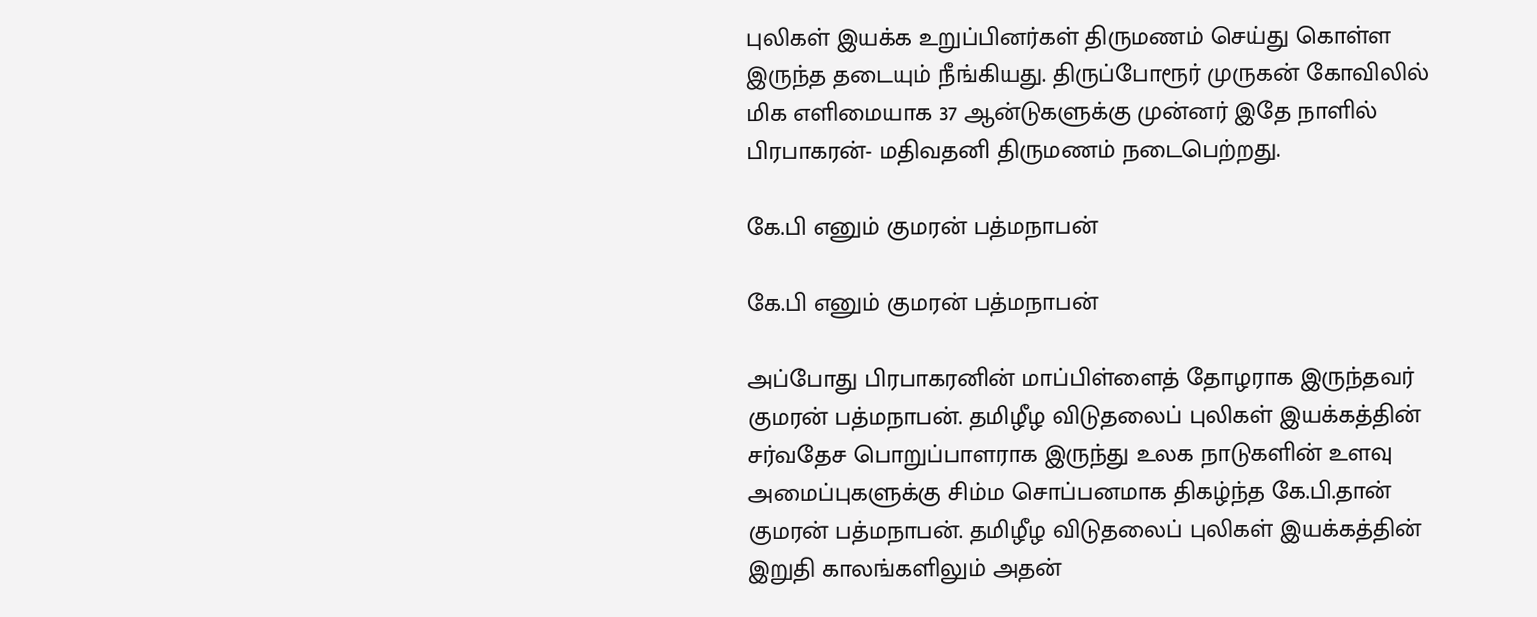புலிகள் இயக்க உறுப்பினர்கள் திருமணம் செய்து கொள்ள இருந்த தடையும் நீங்கியது. திருப்போரூர் முருகன் கோவிலில் மிக எளிமையாக 37 ஆன்டுகளுக்கு முன்னர் இதே நாளில் பிரபாகரன்- மதிவதனி திருமணம் நடைபெற்றது.

கே.பி எனும் குமரன் பத்மநாபன்

கே.பி எனும் குமரன் பத்மநாபன்

அப்போது பிரபாகரனின் மாப்பிள்ளைத் தோழராக இருந்தவர் குமரன் பத்மநாபன். தமிழீழ விடுதலைப் புலிகள் இயக்கத்தின் சர்வதேச பொறுப்பாளராக இருந்து உலக நாடுகளின் உளவு அமைப்புகளுக்கு சிம்ம சொப்பனமாக திகழ்ந்த கே.பி.தான் குமரன் பத்மநாபன். தமிழீழ விடுதலைப் புலிகள் இயக்கத்தின் இறுதி காலங்களிலும் அதன்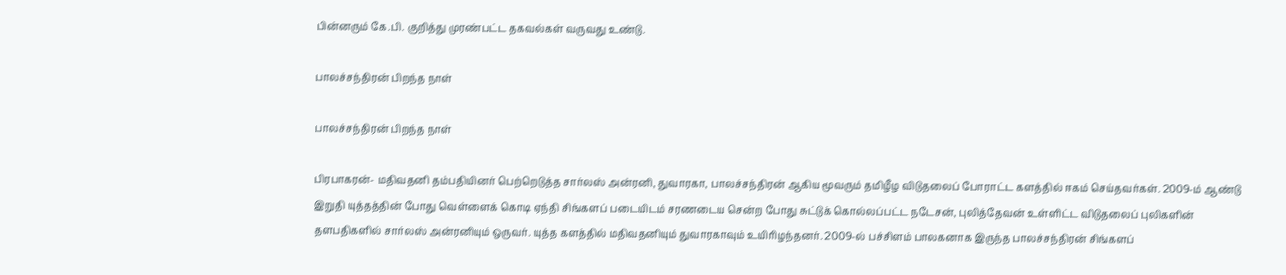பின்னரும் கே.பி. குறித்து முரண்பட்ட தகவல்கள் வருவது உண்டு.

பாலச்சந்திரன் பிறந்த நாள்

பாலச்சந்திரன் பிறந்த நாள்

பிரபாகரன்- மதிவதனி தம்பதியினர் பெற்றெடுத்த சார்லஸ் அன்ரனி, துவாரகா, பாலச்சந்திரன் ஆகிய மூவரும் தமிழீழ விடுதலைப் போராட்ட களத்தில் ஈகம் செய்தவர்கள். 2009-ம் ஆண்டு இறுதி யுத்தத்தின் போது வெள்ளைக் கொடி ஏந்தி சிங்களப் படையிடம் சரணடைய சென்ற போது சுட்டுக் கொல்லப்பட்ட நடேசன், புலித்தேவன் உள்ளிட்ட விடுதலைப் புலிகளின் தளபதிகளில் சார்லஸ் அன்ரனியும் ஒருவர். யுத்த களத்தில் மதிவதனியும் துவாரகாவும் உயிரிழந்தனர். 2009-ல் பச்சிளம் பாலகனாக இருந்த பாலச்சந்திரன் சிங்களப்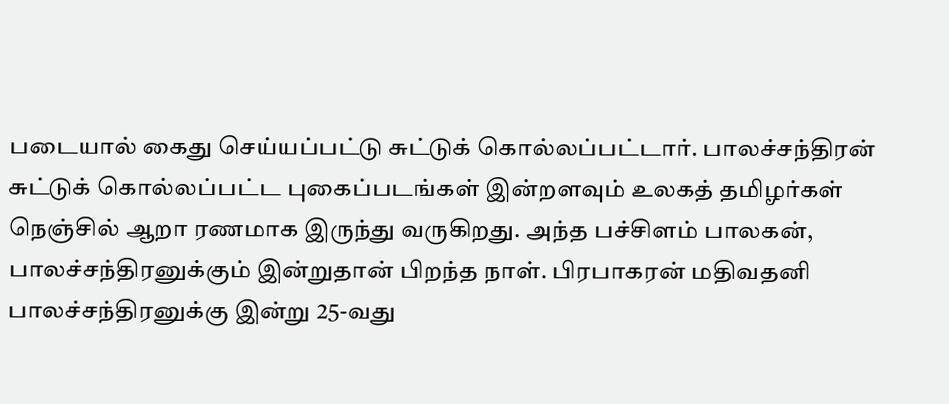படையால் கைது செய்யப்பட்டு சுட்டுக் கொல்லப்பட்டார். பாலச்சந்திரன் சுட்டுக் கொல்லப்பட்ட புகைப்படங்கள் இன்றளவும் உலகத் தமிழர்கள் நெஞ்சில் ஆறா ரணமாக இருந்து வருகிறது. அந்த பச்சிளம் பாலகன், பாலச்சந்திரனுக்கும் இன்றுதான் பிறந்த நாள். பிரபாகரன் மதிவதனி பாலச்சந்திரனுக்கு இன்று 25-வது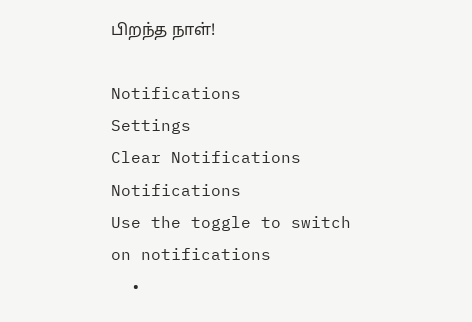பிறந்த நாள்!

Notifications
Settings
Clear Notifications
Notifications
Use the toggle to switch on notifications
  •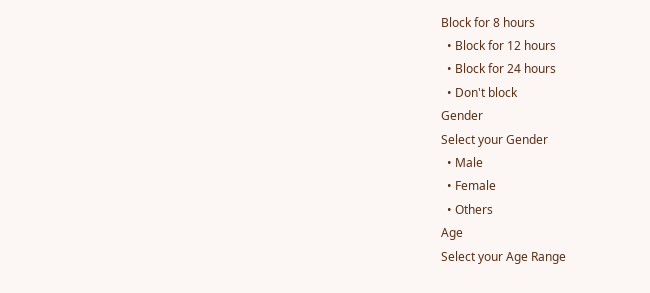Block for 8 hours
  • Block for 12 hours
  • Block for 24 hours
  • Don't block
Gender
Select your Gender
  • Male
  • Female
  • Others
Age
Select your Age Range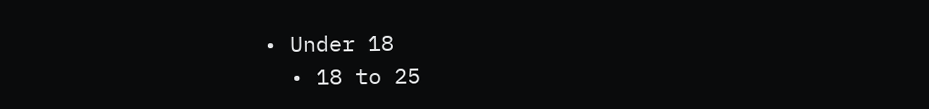• Under 18
  • 18 to 25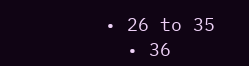• 26 to 35
  • 36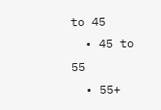to 45
  • 45 to 55
  • 55+